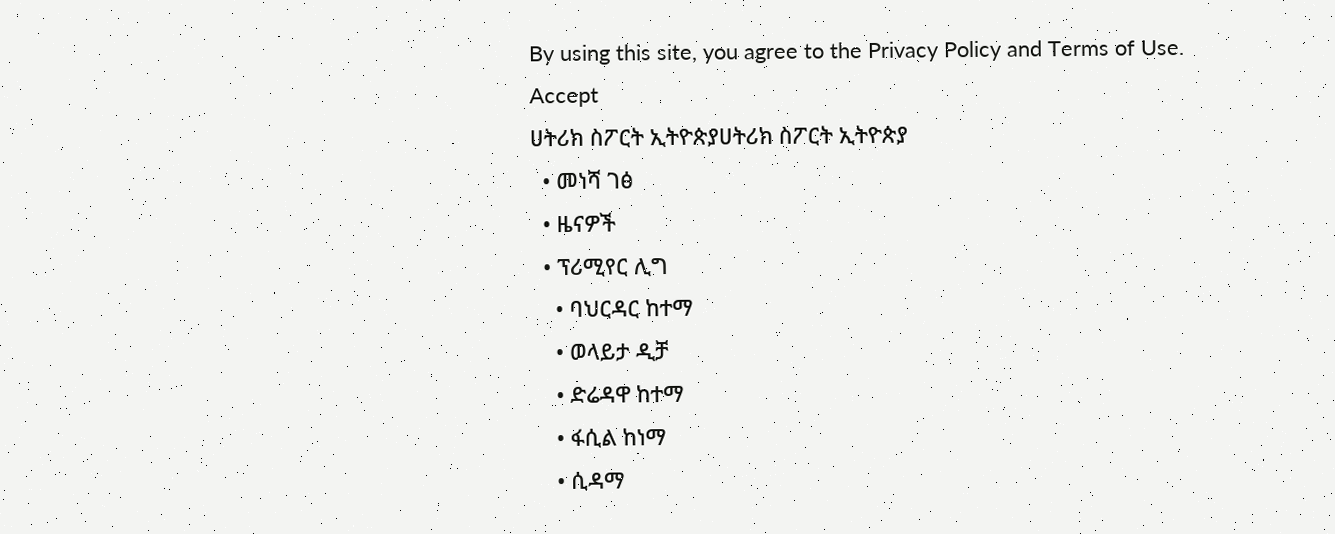By using this site, you agree to the Privacy Policy and Terms of Use.
Accept
ሀትሪክ ስፖርት ኢትዮጵያሀትሪክ ስፖርት ኢትዮጵያ
  • መነሻ ገፅ
  • ዜናዎች
  • ፕሪሚየር ሊግ
    • ባህርዳር ከተማ
    • ወላይታ ዲቻ
    • ድሬዳዋ ከተማ
    • ፋሲል ከነማ
    • ሲዳማ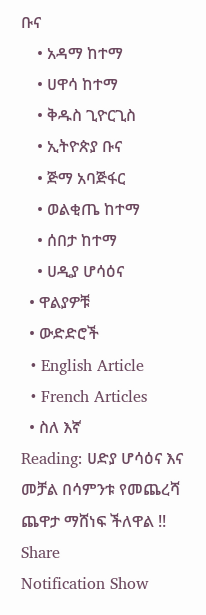ቡና
    • አዳማ ከተማ
    • ሀዋሳ ከተማ
    • ቅዱስ ጊዮርጊስ
    • ኢትዮጵያ ቡና
    • ጅማ አባጅፋር
    • ወልቂጤ ከተማ
    • ሰበታ ከተማ
    • ሀዲያ ሆሳዕና
  • ዋልያዎቹ
  • ውድድሮች
  • English Article
  • French Articles
  • ስለ እኛ
Reading: ሀድያ ሆሳዕና እና መቻል በሳምንቱ የመጨረሻ ጨዋታ ማሸነፍ ችለዋል !!
Share
Notification Show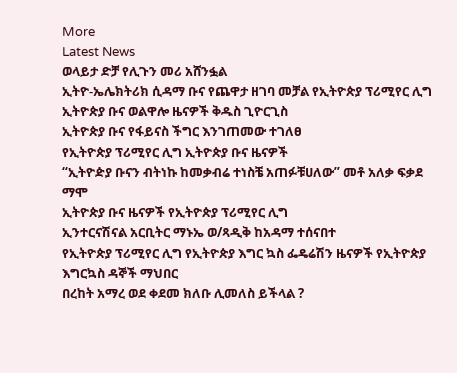More
Latest News
ወላይታ ድቻ የሊጉን መሪ አሸንፏል
ኢትዮ-ኤሌክትሪክ ሲዳማ ቡና የጨዋታ ዘገባ መቻል የኢትዮጵያ ፕሪሚየር ሊግ ኢትዮጵያ ቡና ወልዋሎ ዜናዎች ቅዱስ ጊዮርጊስ
ኢትዮጵያ ቡና የፋይናስ ችግር እንገጠመው ተገለፀ
የኢትዮጵያ ፕሪሚየር ሊግ ኢትዮጵያ ቡና ዜናዎች
“ኢትዮዽያ ቡናን ብትነኩ ከመቃብሬ ተነስቼ አጠፉቹሀለው” መቶ አለቃ ፍቃደ ማሞ
ኢትዮጵያ ቡና ዜናዎች የኢትዮጵያ ፕሪሚየር ሊግ
ኢንተርናሽናል አርቢትር ማኑኤ ወ/ጻዲቅ ከአዳማ ተሰናበተ
የኢትዮጵያ ፕሪሚየር ሊግ የኢትዮጵያ እግር ኳስ ፌዴሬሽን ዜናዎች የኢትዮጵያ እግርኳስ ዳኞች ማህበር
በረከት አማረ ወደ ቀደመ ክለቡ ሊመለስ ይችላል ?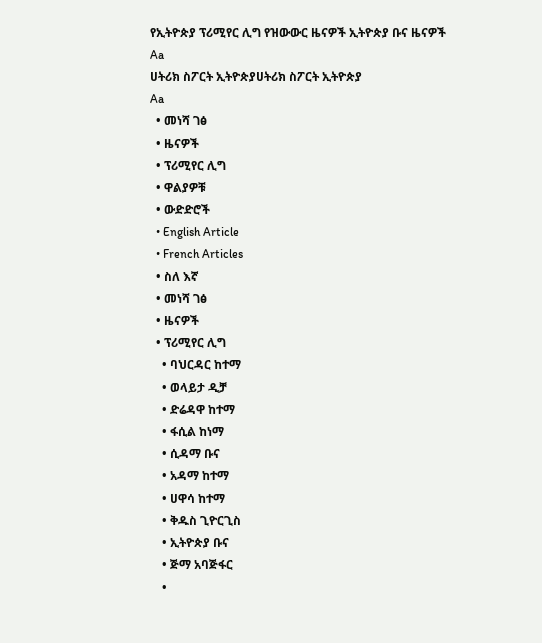የኢትዮጵያ ፕሪሚየር ሊግ የዝውውር ዜናዎች ኢትዮጵያ ቡና ዜናዎች
Aa
ሀትሪክ ስፖርት ኢትዮጵያሀትሪክ ስፖርት ኢትዮጵያ
Aa
  • መነሻ ገፅ
  • ዜናዎች
  • ፕሪሚየር ሊግ
  • ዋልያዎቹ
  • ውድድሮች
  • English Article
  • French Articles
  • ስለ እኛ
  • መነሻ ገፅ
  • ዜናዎች
  • ፕሪሚየር ሊግ
    • ባህርዳር ከተማ
    • ወላይታ ዲቻ
    • ድሬዳዋ ከተማ
    • ፋሲል ከነማ
    • ሲዳማ ቡና
    • አዳማ ከተማ
    • ሀዋሳ ከተማ
    • ቅዱስ ጊዮርጊስ
    • ኢትዮጵያ ቡና
    • ጅማ አባጅፋር
    •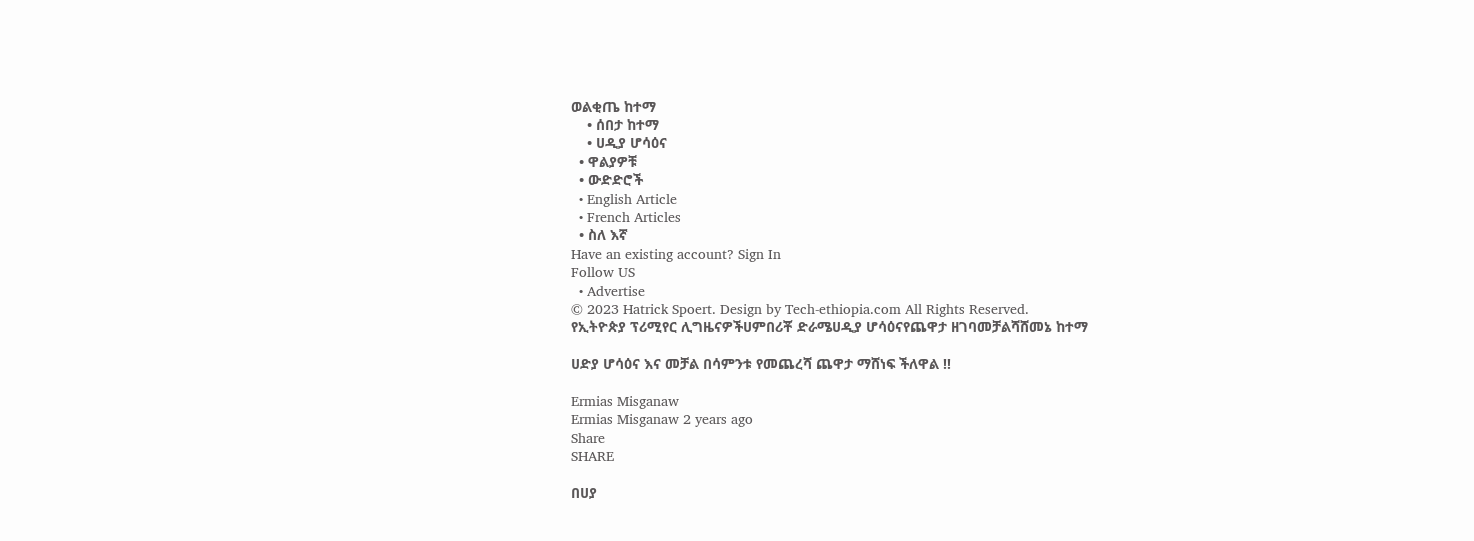ወልቂጤ ከተማ
    • ሰበታ ከተማ
    • ሀዲያ ሆሳዕና
  • ዋልያዎቹ
  • ውድድሮች
  • English Article
  • French Articles
  • ስለ እኛ
Have an existing account? Sign In
Follow US
  • Advertise
© 2023 Hatrick Spoert. Design by Tech-ethiopia.com All Rights Reserved.
የኢትዮጵያ ፕሪሚየር ሊግዜናዎችሀምበሪቾ ድራሜሀዲያ ሆሳዕናየጨዋታ ዘገባመቻልሻሸመኔ ከተማ

ሀድያ ሆሳዕና እና መቻል በሳምንቱ የመጨረሻ ጨዋታ ማሸነፍ ችለዋል !!

Ermias Misganaw
Ermias Misganaw 2 years ago
Share
SHARE

በሀያ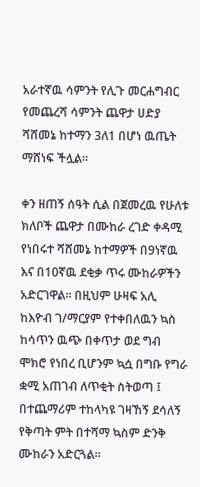አራተኛዉ ሳምንት የሊጉ መርሐግብር የመጨረሻ ሳምንት ጨዋታ ሀድያ ሻሸመኔ ከተማን 3ለ1 በሆነ ዉጤት ማሸነፍ ችሏል።

ቀን ዘጠኝ ሰዓት ሲል በጀመረዉ የሁለቱ ክለቦች ጨዋታ በሙከራ ረገድ ቀዳሚ የነበሩተ ሻሸመኔ ከተማዎች በ9ነኛዉ እና በ10ኛዉ ደቂቃ ጥሩ ሙከራዎችን አድርገዋል። በዚህም ሁዛፍ አሊ ከእዮብ ገ/ማርያም የተቀበለዉን ኳስ ከሳጥን ዉጭ በቀጥታ ወደ ግብ ሞክሮ የነበረ ቢሆንም ኳሷ በግቡ የግራ ቋሚ አጠገብ ለጥቂት ስትወጣ ፤ በተጨማሪም ተከላካዩ ገዛኸኝ ደሳለኝ የቅጣት ምት በተሻማ ኳስም ድንቅ ሙከራን አድርጓል።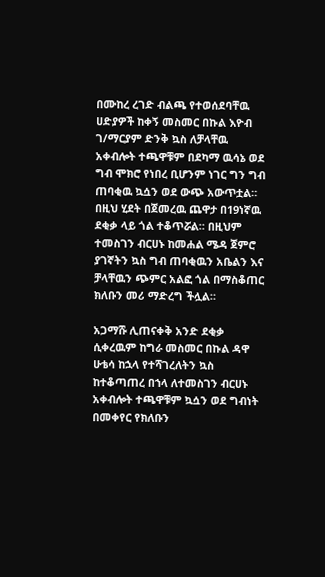በሙከረ ረገድ ብልጫ የተወሰደባቸዉ ሀድያዎች ከቀኝ መስመር በኩል እዮብ ገ/ማርያም ድንቅ ኳስ ለቻላቸዉ አቀብሎት ተጫዋቹም በደካማ ዉሳኔ ወደ ግብ ሞክሮ የነበረ ቢሆንም ነገር ግን ግብ ጠባቂዉ ኳሷን ወደ ውጭ አውጥቷል። በዚህ ሂደት በጀመረዉ ጨዋታ በ19ነኛዉ ደቂቃ ላይ ጎል ተቆጥሯል። በዚህም ተመስገን ብርሀኑ ከመሐል ሜዳ ጀምሮ ያገኛትን ኳስ ግብ ጠባቂዉን አቤልን እና ቻላቸዉን ጭምር አልፎ ጎል በማስቆጠር ክለቡን መሪ ማድረግ ችሏል።

አጋማሹ ሊጠናቀቅ አንድ ደቂቃ ሲቀረዉም ከግራ መስመር በኩል ዳዋ ሁቴሳ ከኋላ የተሻገረለትን ኳስ ከተቆጣጠረ በኀላ ለተመስገን ብርሀኑ አቀብሎት ተጫዋቹም ኳሷን ወደ ግብነት በመቀየር የክለቡን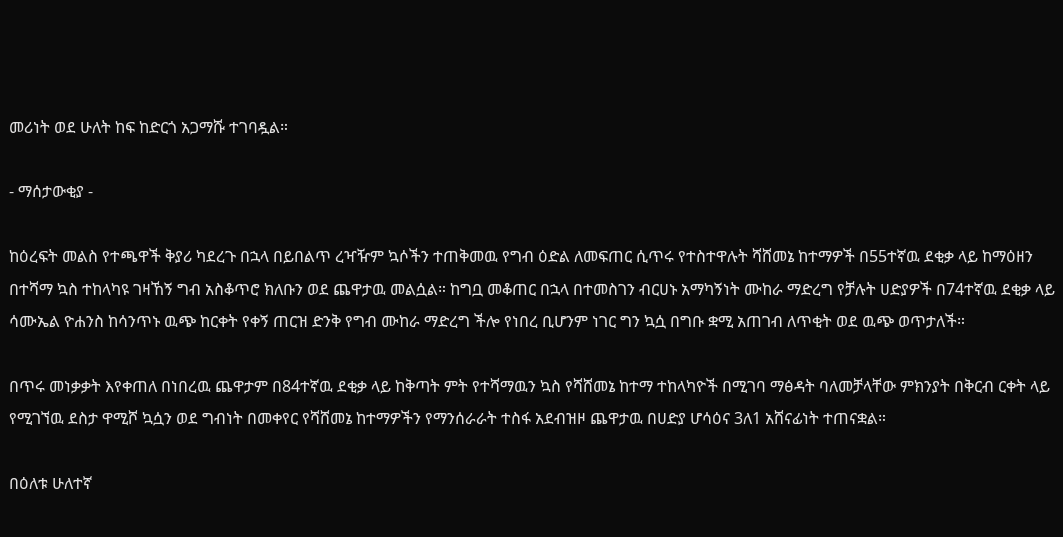መሪነት ወደ ሁለት ከፍ ከድርጎ አጋማሹ ተገባዷል።

- ማሰታውቂያ -

ከዕረፍት መልስ የተጫዋች ቅያሪ ካደረጉ በኋላ በይበልጥ ረዣዥም ኳሶችን ተጠቅመዉ የግብ ዕድል ለመፍጠር ሲጥሩ የተስተዋሉት ሻሸመኔ ከተማዎች በ55ተኛዉ ደቂቃ ላይ ከማዕዘን በተሻማ ኳስ ተከላካዩ ገዛኸኝ ግብ አስቆጥሮ ክለቡን ወደ ጨዋታዉ መልሷል። ከግቧ መቆጠር በኋላ በተመስገን ብርሀኑ አማካኝነት ሙከራ ማድረግ የቻሉት ሀድያዎች በ74ተኛዉ ደቂቃ ላይ ሳሙኤል ዮሐንስ ከሳንጥኑ ዉጭ ከርቀት የቀኝ ጠርዝ ድንቅ የግብ ሙከራ ማድረግ ችሎ የነበረ ቢሆንም ነገር ግን ኳሷ በግቡ ቋሚ አጠገብ ለጥቂት ወደ ዉጭ ወጥታለች።

በጥሩ መነቃቃት እየቀጠለ በነበረዉ ጨዋታም በ84ተኛዉ ደቂቃ ላይ ከቅጣት ምት የተሻማዉን ኳስ የሻሸመኔ ከተማ ተከላካዮች በሚገባ ማፅዳት ባለመቻላቸው ምክንያት በቅርብ ርቀት ላይ የሚገኘዉ ደስታ ዋሚሾ ኳሷን ወደ ግብነት በመቀየር የሻሸመኔ ከተማዎችን የማንሰራራት ተስፋ አደብዝዞ ጨዋታዉ በሀድያ ሆሳዕና 3ለ1 አሸናፊነት ተጠናቋል።

በዕለቱ ሁለተኛ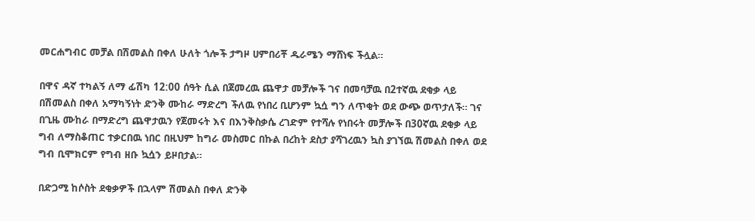መርሐግብር መቻል በሽመልስ በቀለ ሁለት ጎሎች ታግዞ ሀምበሪቾ ዱራሜን ማሸነፍ ችሏል።

በዋና ዳኛ ተካልኝ ለማ ፊሽካ 12:00 ሰዓት ሲል በጀመረዉ ጨዋታ መቻሎች ገና በመባቻዉ በ2ተኛዉ ደቂቃ ላይ በሽመልስ በቀለ አማካኝነት ድንቅ ሙከራ ማድረግ ችለዉ የነበረ ቢሆንም ኳሷ ግን ለጥቂት ወደ ውጭ ወጥታለች። ገና በጊዜ ሙከራ በማድረግ ጨዋታዉን የጀመሩት እና በእንቅስቃሴ ረገድም የተሻሉ የነበሩት መቻሎች በ30ኛዉ ደቂቃ ላይ ግብ ለማስቆጠር ተቃርበዉ ነበር በዚህም ከግራ መስመር በኩል በረከት ደስታ ያሻገረዉን ኳስ ያገኘዉ ሽመልስ በቀለ ወደ ግብ ቢሞክርም የግብ ዘቡ ኳሷን ይዞበታል።

በድጋሚ ከሶስት ደቂቃዎች በኋላም ሽመልስ በቀለ ድንቅ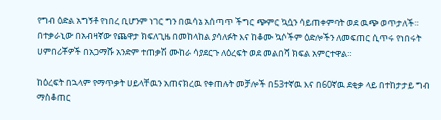የግብ ዕድል አግኝቶ የነበረ ቢሆንም ነገር ግን በዉሳኔ አሰጣጥ ችግር ጭምር ኳሷን ሳይጠቀምባት ወደ ዉጭ ወጥታለች። በተቃራኒው በአብዛኛው የጨዋታ ክፍለጊዜ በመከላከል ያሳለፉት እና ከቆሙ ኳሶችም ዕድሎችን ለመፍጠር ሲጥሩ የነበሩት ሀምበሪቾዎች በአጋማሹ አንድም ተጠቃሽ ሙከራ ሳያደርጉ ለዕረፍት ወደ መልበሻ ክፍል አምርተዋል።

ከዕረፍት በኋላም የማጥቃት ሀይላቸዉን አጠናክረዉ የቀጠሉት መቻሎች በ53ተኛዉ እና በ60ኛዉ ደቂቃ ላይ በተከታታይ ግብ ማስቆጠር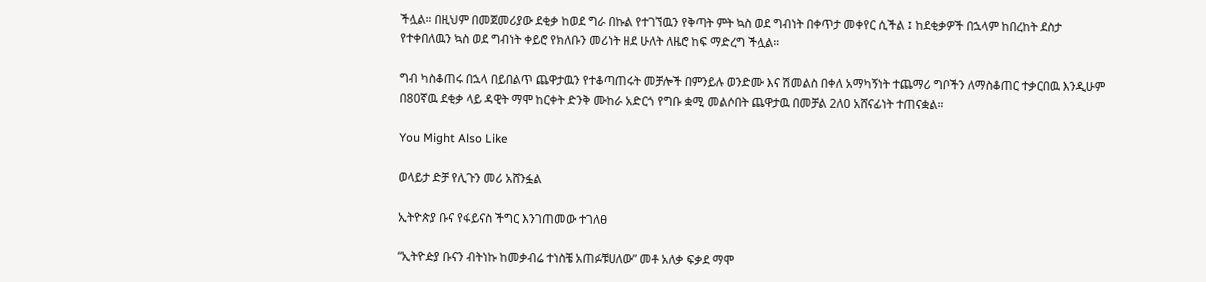ችሏል። በዚህም በመጀመሪያው ደቂቃ ከወደ ግራ በኩል የተገኘዉን የቅጣት ምት ኳስ ወደ ግብነት በቀጥታ መቀየር ሲችል ፤ ከደቂቃዎች በኋላም ከበረከት ደስታ የተቀበለዉን ኳስ ወደ ግብነት ቀይሮ የክለቡን መሪነት ዘደ ሁለት ለዜሮ ከፍ ማድረግ ችሏል።

ግብ ካስቆጠሩ በኋላ በይበልጥ ጨዋታዉን የተቆጣጠሩት መቻሎች በምንይሉ ወንድሙ እና ሽመልስ በቀለ አማካኝነት ተጨማሪ ግቦችን ለማስቆጠር ተቃርበዉ እንዲሁም በ80ኛዉ ደቂቃ ላይ ዳዊት ማሞ ከርቀት ድንቅ ሙከራ አድርጎ የግቡ ቋሚ መልሶበት ጨዋታዉ በመቻል 2ለ0 አሸናፊነት ተጠናቋል።

You Might Also Like

ወላይታ ድቻ የሊጉን መሪ አሸንፏል

ኢትዮጵያ ቡና የፋይናስ ችግር እንገጠመው ተገለፀ

“ኢትዮዽያ ቡናን ብትነኩ ከመቃብሬ ተነስቼ አጠፉቹሀለው” መቶ አለቃ ፍቃደ ማሞ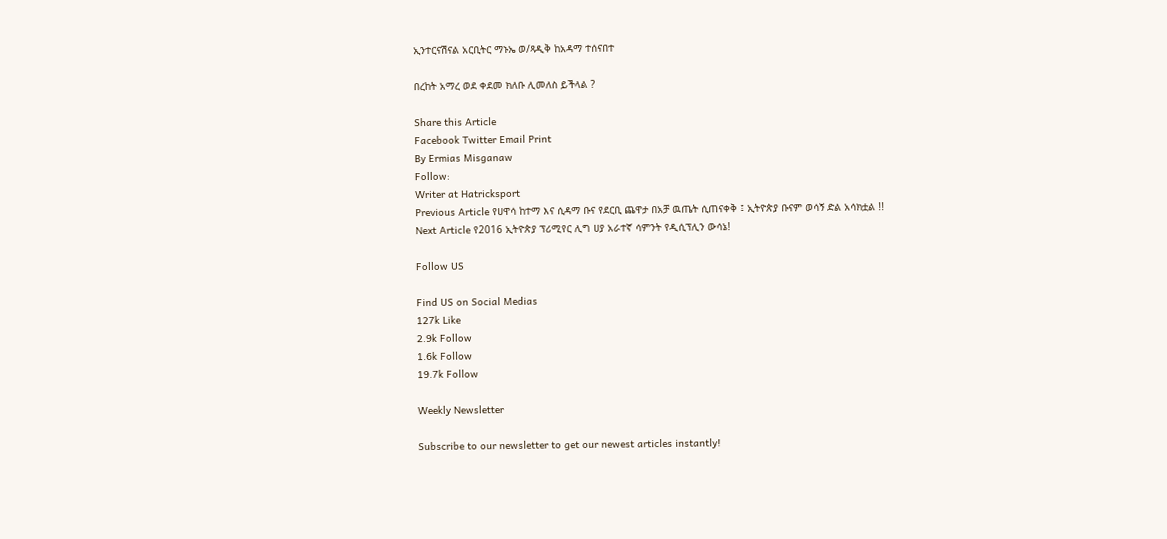ኢንተርናሽናል አርቢትር ማኑኤ ወ/ጻዲቅ ከአዳማ ተሰናበተ

በረከት አማረ ወደ ቀደመ ክለቡ ሊመለስ ይችላል ?

Share this Article
Facebook Twitter Email Print
By Ermias Misganaw
Follow:
Writer at Hatricksport
Previous Article የሀዋሳ ከተማ እና ሲዳማ ቡና የደርቢ ጨዋታ በአቻ ዉጤት ሲጠናቀቅ ፤ ኢትዮጵያ ቡናም ወሳኝ ድል አሳክቷል !!
Next Article የ2016 ኢትዮጵያ ፕሪሚየር ሊግ ሀያ አራተኛ ሳምንት የዲሲፕሊን ውሳኔ!

Follow US

Find US on Social Medias
127k Like
2.9k Follow
1.6k Follow
19.7k Follow

Weekly Newsletter

Subscribe to our newsletter to get our newest articles instantly!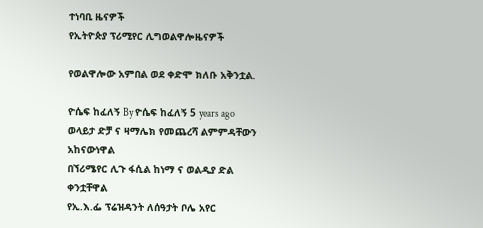ተነባቢ ዜናዎች
የኢትዮጵያ ፕሪሚየር ሊግወልዋሎዜናዎች

የወልዋሎው አምበል ወደ ቀድሞ ክለቡ አቅንቷል.

ዮሴፍ ከፈለኝ By ዮሴፍ ከፈለኝ 5 years ago
ወላይታ ድቻ ና ዛማሌክ የመጨረሻ ልምምዳቸውን አከናውነዋል
በኘሪሜየር ሊጉ ፋሲል ከነማ ና ወልዲያ ድል ቀንቷቸዋል
የኢ.እ.ፌ ፕሬዝዳንት ለሰዓታት ቦሌ አየር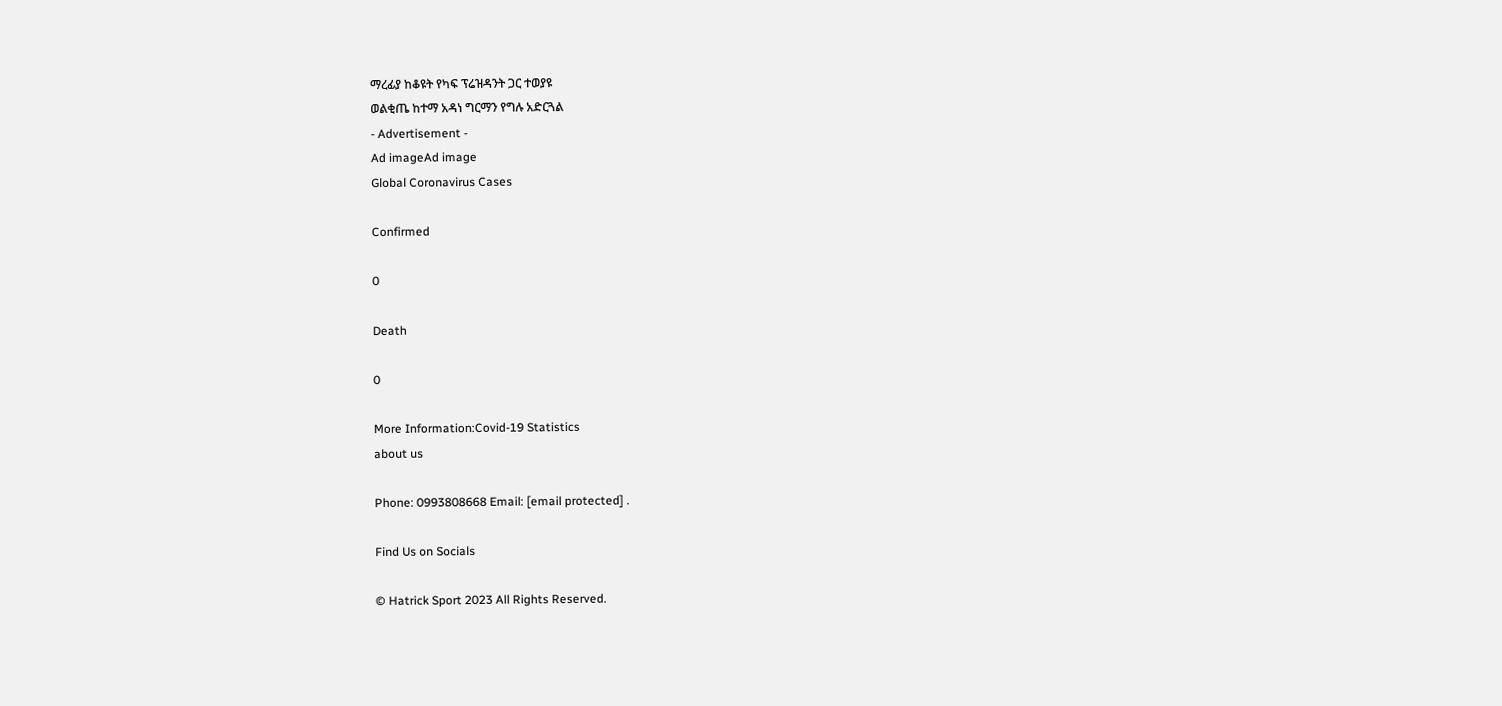ማረፊያ ከቆዩት የካፍ ፕሬዝዳንት ጋር ተወያዩ
ወልቂጤ ከተማ አዳነ ግርማን የግሉ አድርጓል
- Advertisement -
Ad imageAd image
Global Coronavirus Cases

Confirmed

0

Death

0

More Information:Covid-19 Statistics
about us

Phone: 0993808668 Email: [email protected] .

Find Us on Socials

© Hatrick Sport 2023 All Rights Reserved.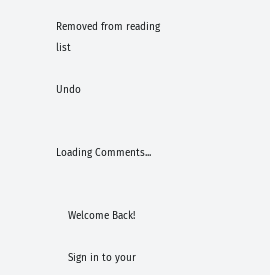Removed from reading list

Undo


Loading Comments...


    Welcome Back!

    Sign in to your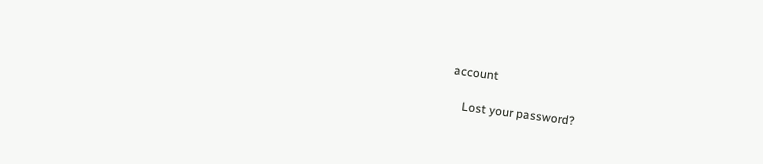account

    Lost your password?